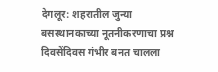देगलूर: शहरातील जुन्या बसस्थानकाच्या नूतनीकरणाचा प्रश्न दिवसेंदिवस गंभीर बनत चालला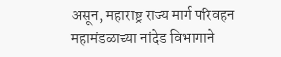असून, महाराष्ट्र राज्य मार्ग परिवहन महामंडळाच्या नांदेड विभागाने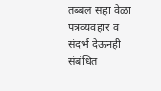तब्बल सहा वेळा पत्रव्यवहार व संदर्भ देऊनही संबंधित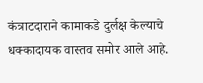कंत्राटदाराने कामाकडे दुर्लक्ष केल्याचे धक्कादायक वास्तव समोर आले आहे.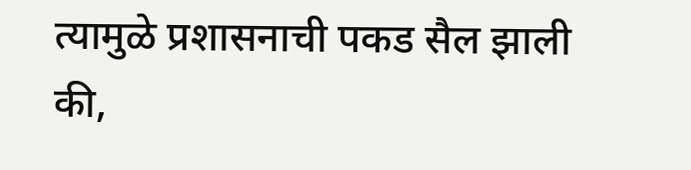त्यामुळे प्रशासनाची पकड सैल झाली की,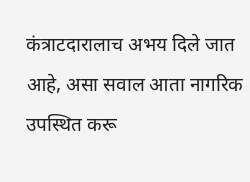कंत्राटदारालाच अभय दिले जात आहे, असा सवाल आता नागरिक उपस्थित करू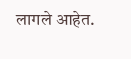लागले आहेत.